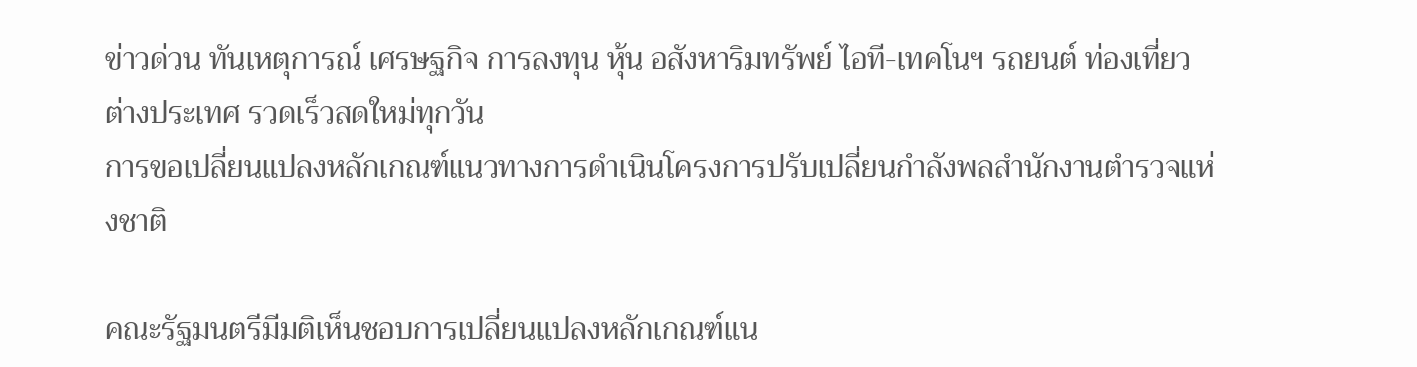ข่าวด่วน ทันเหตุการณ์ เศรษฐกิจ การลงทุน หุ้น อสังหาริมทรัพย์ ไอที-เทคโนฯ รถยนต์ ท่องเที่ยว ต่างประเทศ รวดเร็วสดใหม่ทุกวัน
การขอเปลี่ยนแปลงหลักเกณฑ์แนวทางการดำเนินโครงการปรับเปลี่ยนกำลังพลสำนักงานตำรวจแห่งชาติ

คณะรัฐมนตรีมีมติเห็นชอบการเปลี่ยนแปลงหลักเกณฑ์แน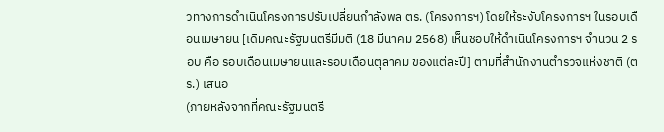วทางการดำเนินโครงการปรับเปลี่ยนกำลังพล ตร. (โครงการฯ) โดยให้ระงับโครงการฯ ในรอบเดือนเมษายน [เดิมคณะรัฐมนตรีมีมติ (18 มีนาคม 2568) เห็นชอบให้ดำเนินโครงการฯ จำนวน 2 รอบ คือ รอบเดือนเมษายนและรอบเดือนตุลาคม ของแต่ละปี] ตามที่สำนักงานตำรวจแห่งชาติ (ตร.) เสนอ
(ภายหลังจากที่คณะรัฐมนตรี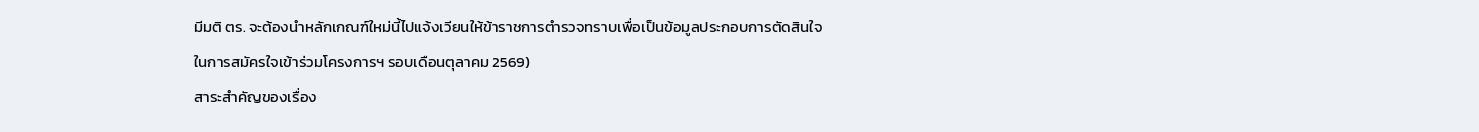มีมติ ตร. จะต้องนำหลักเกณฑ์ใหม่นี้ไปแจ้งเวียนให้ข้าราชการตำรวจทราบเพื่อเป็นข้อมูลประกอบการตัดสินใจในการสมัครใจเข้าร่วมโครงการฯ รอบเดือนตุลาคม 2569)
สาระสำคัญของเรื่อง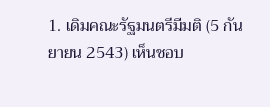1. เดิมคณะรัฐมนตรีมีมติ (5 กันยายน 2543) เห็นชอบ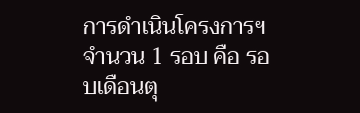การดำเนินโครงการฯ จำนวน 1 รอบ คือ รอบเดือนตุ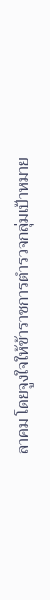ลาคม โดยจูงใจให้ข้าราชการตำรวจกลุ่มเป้าหมาย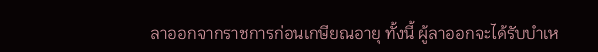ลาออกจากราชการก่อนเกษียณอายุ ทั้งนี้ ผู้ลาออกจะได้รับบำเห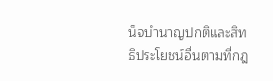น็จบำนาญปกติและสิทธิประโยชน์อื่นตามที่กฎ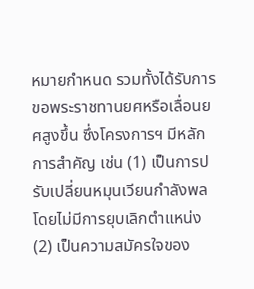หมายกำหนด รวมทั้งได้รับการขอพระราชทานยศหรือเลื่อนยศสูงขึ้น ซึ่งโครงการฯ มีหลักการสำคัญ เช่น (1) เป็นการปรับเปลี่ยนหมุนเวียนกำลังพลโดยไม่มีการยุบเลิกตำแหน่ง (2) เป็นความสมัครใจของ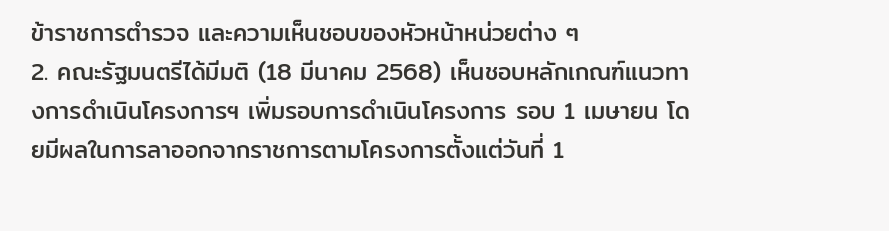ข้าราชการตำรวจ และความเห็นชอบของหัวหน้าหน่วยต่าง ๆ
2. คณะรัฐมนตรีได้มีมติ (18 มีนาคม 2568) เห็นชอบหลักเกณฑ์แนวทางการดำเนินโครงการฯ เพิ่มรอบการดำเนินโครงการ รอบ 1 เมษายน โดยมีผลในการลาออกจากราชการตามโครงการตั้งแต่วันที่ 1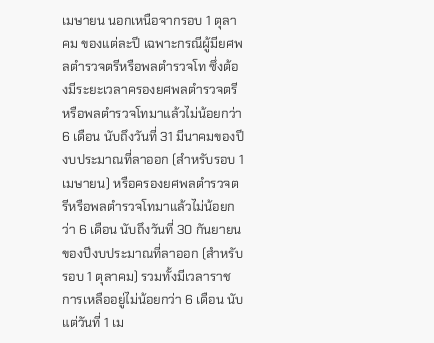เมษายน นอกเหนือจากรอบ 1 ตุลาคม ของแต่ละปี เฉพาะกรณีผู้มียศพลตำรวจตรีหรือพลตำรวจโท ซึ่งต้องมีระยะเวลาครองยศพลตำรวจตรีหรือพลตำรวจโทมาแล้วไม่น้อยกว่า 6 เดือน นับถึงวันที่ 31 มีนาคมของปีงบประมาณที่ลาออก (สำหรับรอบ 1 เมษายน) หรือครองยศพลตำรวจตรีหรือพลตำรวจโทมาแล้วไม่น้อยกว่า 6 เดือน นับถึงวันที่ 30 กันยายนของปีงบประมาณที่ลาออก (สำหรับรอบ 1 ตุลาคม) รวมทั้งมีเวลาราชการเหลืออยู่ไม่น้อยกว่า 6 เดือน นับแต่วันที่ 1 เม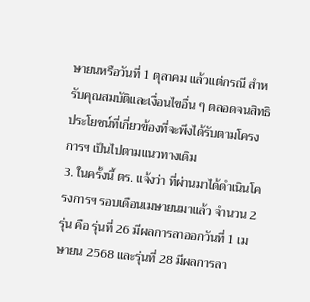ษายนหรือวันที่ 1 ตุลาคม แล้วแต่กรณี สำหรับคุณสมบัติและเงื่อนไขอื่น ๆ ตลอดจนสิทธิประโยชน์ที่เกี่ยวข้องที่จะพึงได้รับตามโครงการฯ เป็นไปตามแนวทางเดิม
3. ในครั้งนี้ ตร. แจ้งว่า ที่ผ่านมาได้ดำเนินโครงการฯ รอบเดือนเมษายนมาแล้ว จำนวน 2 รุ่น คือ รุ่นที่ 26 มีผลการลาออกวันที่ 1 เมษายน 2568 และรุ่นที่ 28 มีผลการลา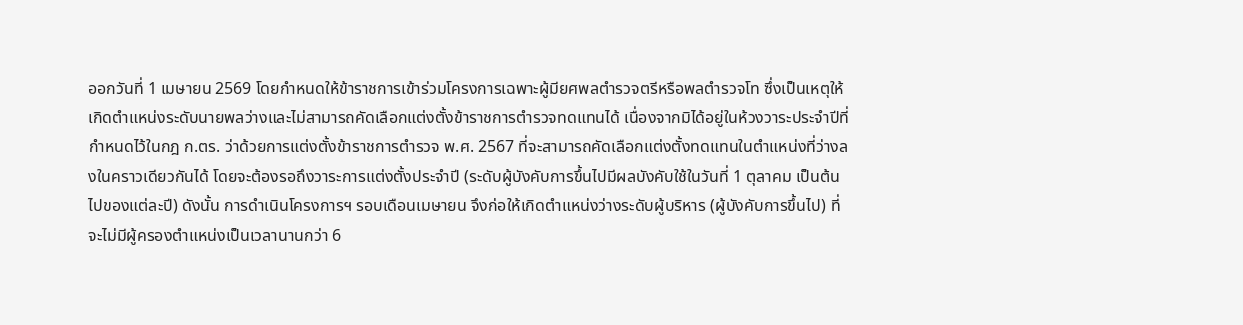ออกวันที่ 1 เมษายน 2569 โดยกำหนดให้ข้าราชการเข้าร่วมโครงการเฉพาะผู้มียศพลตำรวจตรีหรือพลตำรวจโท ซึ่งเป็นเหตุให้เกิดตำแหน่งระดับนายพลว่างและไม่สามารถคัดเลือกแต่งตั้งข้าราชการตำรวจทดแทนได้ เนื่องจากมิได้อยู่ในห้วงวาระประจำปีที่กำหนดไว้ในกฎ ก.ตร. ว่าด้วยการแต่งตั้งข้าราชการตำรวจ พ.ศ. 2567 ที่จะสามารถคัดเลือกแต่งตั้งทดแทนในตำแหน่งที่ว่างลงในคราวเดียวกันได้ โดยจะต้องรอถึงวาระการแต่งตั้งประจำปี (ระดับผู้บังคับการขึ้นไปมีผลบังคับใช้ในวันที่ 1 ตุลาคม เป็นต้นไปของแต่ละปี) ดังนั้น การดำเนินโครงการฯ รอบเดือนเมษายน จึงก่อให้เกิดตำแหน่งว่างระดับผู้บริหาร (ผู้บังคับการขึ้นไป) ที่จะไม่มีผู้ครองตำแหน่งเป็นเวลานานกว่า 6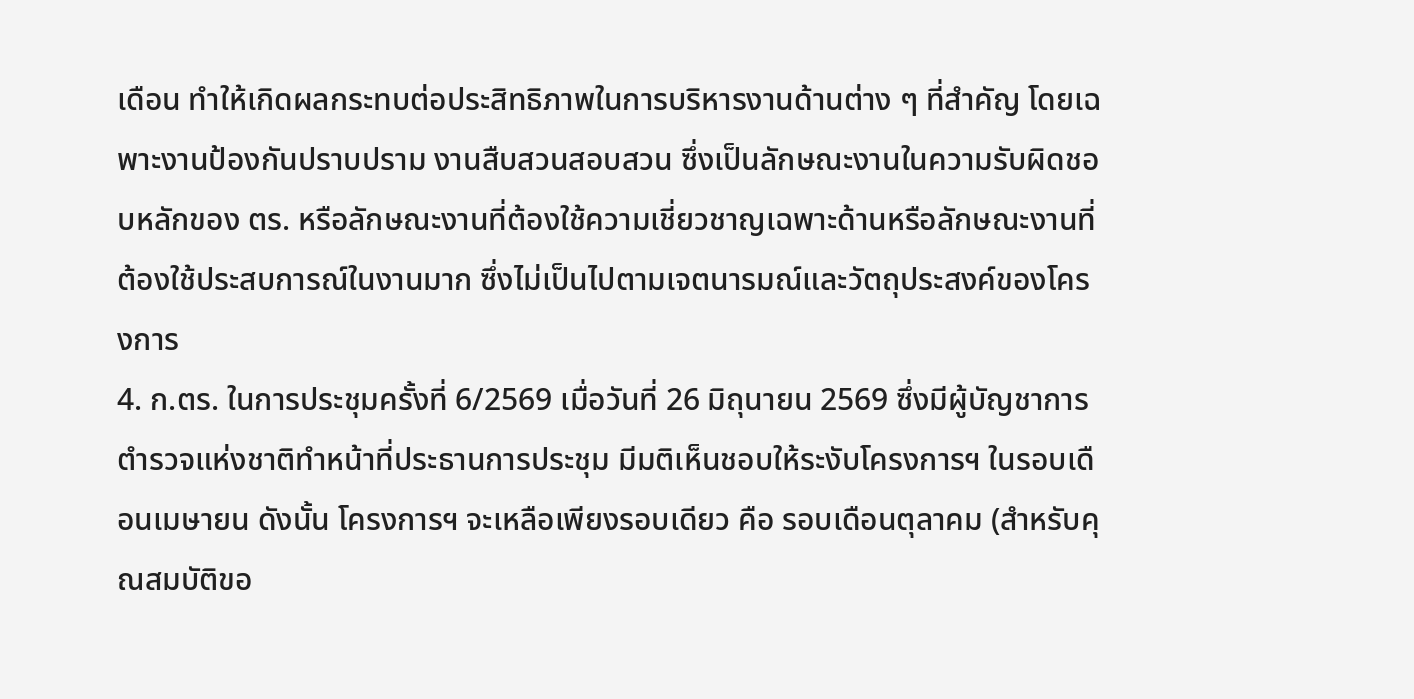เดือน ทำให้เกิดผลกระทบต่อประสิทธิภาพในการบริหารงานด้านต่าง ๆ ที่สำคัญ โดยเฉพาะงานป้องกันปราบปราม งานสืบสวนสอบสวน ซึ่งเป็นลักษณะงานในความรับผิดชอบหลักของ ตร. หรือลักษณะงานที่ต้องใช้ความเชี่ยวชาญเฉพาะด้านหรือลักษณะงานที่ต้องใช้ประสบการณ์ในงานมาก ซึ่งไม่เป็นไปตามเจตนารมณ์และวัตถุประสงค์ของโครงการ
4. ก.ตร. ในการประชุมครั้งที่ 6/2569 เมื่อวันที่ 26 มิถุนายน 2569 ซึ่งมีผู้บัญชาการตำรวจแห่งชาติทำหน้าที่ประธานการประชุม มีมติเห็นชอบให้ระงับโครงการฯ ในรอบเดือนเมษายน ดังนั้น โครงการฯ จะเหลือเพียงรอบเดียว คือ รอบเดือนตุลาคม (สำหรับคุณสมบัติขอ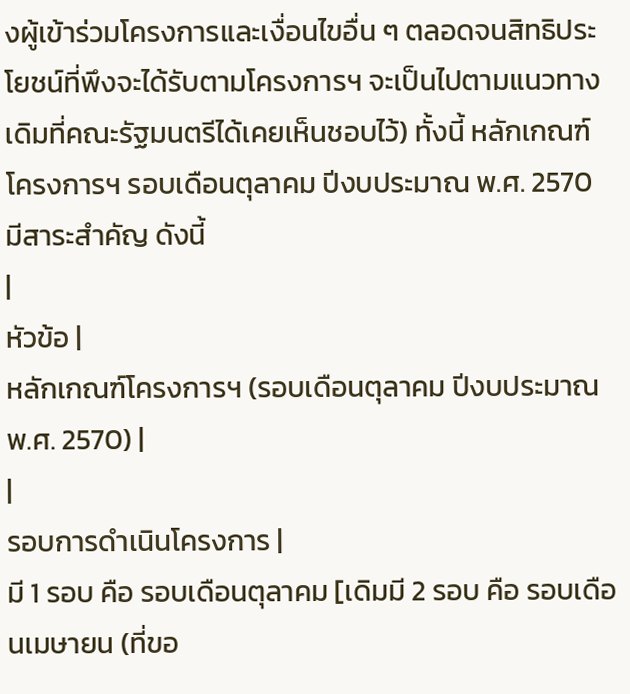งผู้เข้าร่วมโครงการและเงื่อนไขอื่น ๆ ตลอดจนสิทธิประโยชน์ที่พึงจะได้รับตามโครงการฯ จะเป็นไปตามแนวทางเดิมที่คณะรัฐมนตรีได้เคยเห็นชอบไว้) ทั้งนี้ หลักเกณฑ์โครงการฯ รอบเดือนตุลาคม ปีงบประมาณ พ.ศ. 2570 มีสาระสำคัญ ดังนี้
|
หัวข้อ |
หลักเกณฑ์โครงการฯ (รอบเดือนตุลาคม ปีงบประมาณ พ.ศ. 2570) |
|
รอบการดำเนินโครงการ |
มี 1 รอบ คือ รอบเดือนตุลาคม [เดิมมี 2 รอบ คือ รอบเดือนเมษายน (ที่ขอ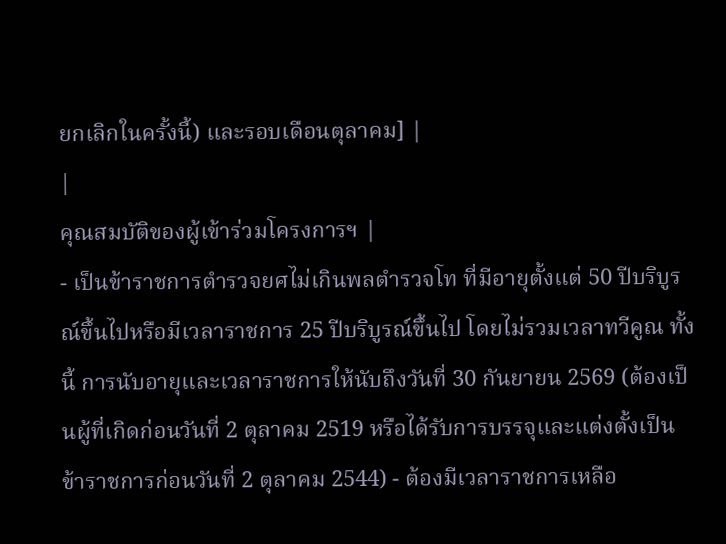ยกเลิกในครั้งนี้) และรอบเดือนตุลาคม] |
|
คุณสมบัติของผู้เข้าร่วมโครงการฯ |
- เป็นข้าราชการตำรวจยศไม่เกินพลตำรวจโท ที่มีอายุตั้งแต่ 50 ปีบริบูรณ์ขึ้นไปหรือมีเวลาราชการ 25 ปีบริบูรณ์ขึ้นไป โดยไม่รวมเวลาทวีคูณ ทั้งนี้ การนับอายุและเวลาราชการให้นับถึงวันที่ 30 กันยายน 2569 (ต้องเป็นผู้ที่เกิดก่อนวันที่ 2 ตุลาคม 2519 หรือได้รับการบรรจุและแต่งตั้งเป็นข้าราชการก่อนวันที่ 2 ตุลาคม 2544) - ต้องมีเวลาราชการเหลือ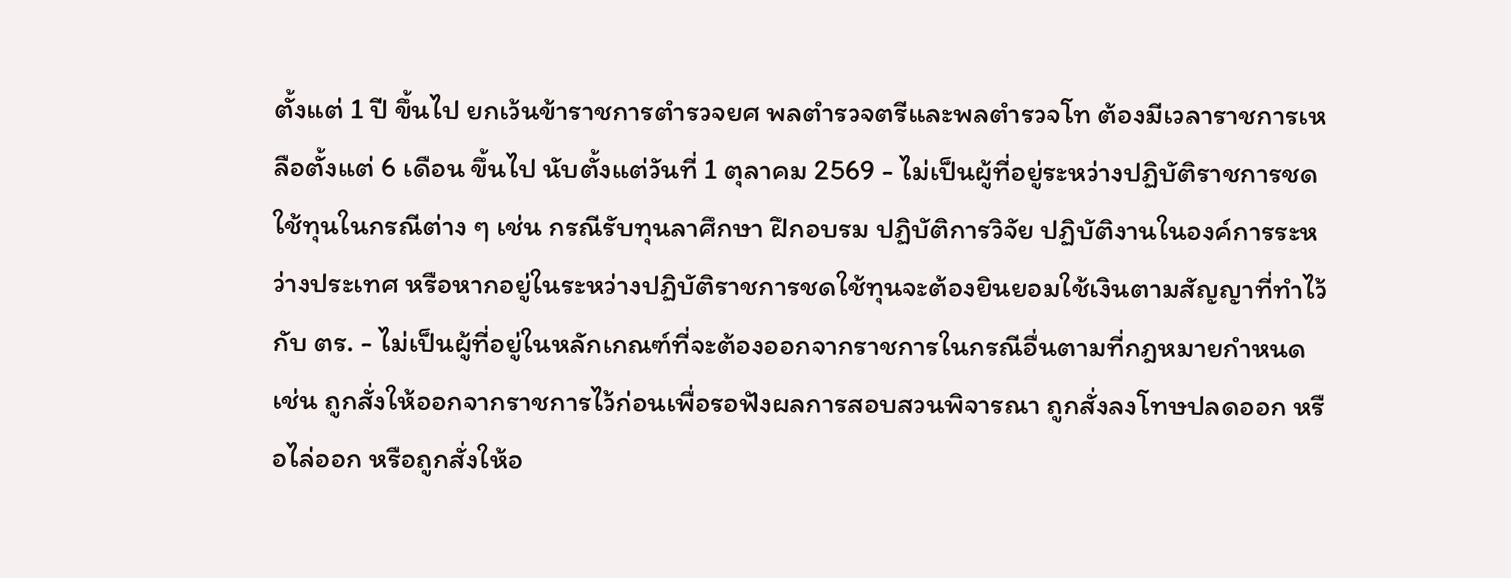ตั้งแต่ 1 ปี ขึ้นไป ยกเว้นข้าราชการตำรวจยศ พลตำรวจตรีและพลตำรวจโท ต้องมีเวลาราชการเหลือตั้งแต่ 6 เดือน ขึ้นไป นับตั้งแต่วันที่ 1 ตุลาคม 2569 - ไม่เป็นผู้ที่อยู่ระหว่างปฏิบัติราชการชดใช้ทุนในกรณีต่าง ๆ เช่น กรณีรับทุนลาศึกษา ฝึกอบรม ปฏิบัติการวิจัย ปฏิบัติงานในองค์การระหว่างประเทศ หรือหากอยู่ในระหว่างปฏิบัติราชการชดใช้ทุนจะต้องยินยอมใช้เงินตามสัญญาที่ทำไว้กับ ตร. - ไม่เป็นผู้ที่อยู่ในหลักเกณฑ์ที่จะต้องออกจากราชการในกรณีอื่นตามที่กฎหมายกำหนด เช่น ถูกสั่งให้ออกจากราชการไว้ก่อนเพื่อรอฟังผลการสอบสวนพิจารณา ถูกสั่งลงโทษปลดออก หรือไล่ออก หรือถูกสั่งให้อ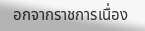อกจากราชการเนื่อง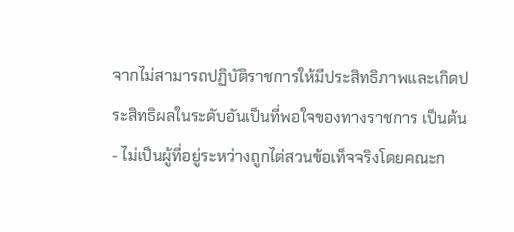จากไม่สามารถปฏิบัติราชการให้มีประสิทธิภาพและเกิดประสิทธิผลในระดับอันเป็นที่พอใจของทางราชการ เป็นต้น - ไม่เป็นผู้ที่อยู่ระหว่างถูกไต่สวนข้อเท็จจริงโดยคณะก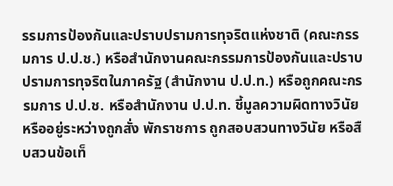รรมการป้องกันและปราบปรามการทุจริตแห่งชาติ (คณะกรรมการ ป.ป.ช.) หรือสำนักงานคณะกรรมการป้องกันและปราบปรามการทุจริตในภาครัฐ (สำนักงาน ป.ป.ท.) หรือถูกคณะกรรมการ ป.ป.ช. หรือสำนักงาน ป.ป.ท. ชี้มูลความผิดทางวินัย หรืออยู่ระหว่างถูกสั่ง พักราชการ ถูกสอบสวนทางวินัย หรือสืบสวนข้อเท็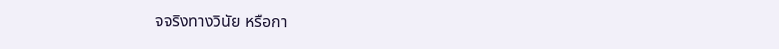จจริงทางวินัย หรือกา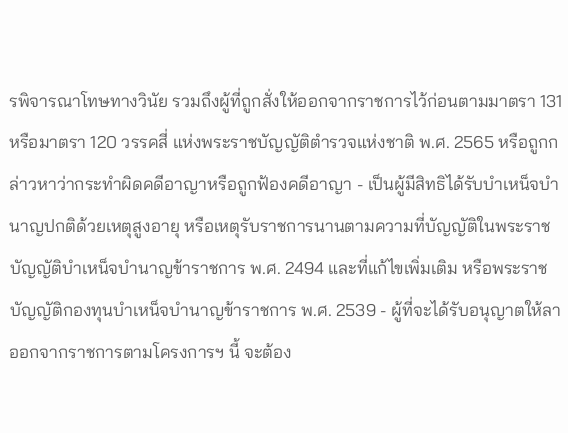รพิจารณาโทษทางวินัย รวมถึงผู้ที่ถูกสั่งให้ออกจากราชการไว้ก่อนตามมาตรา 131 หรือมาตรา 120 วรรคสี่ แห่งพระราชบัญญัติตำรวจแห่งชาติ พ.ศ. 2565 หรือถูกกล่าวหาว่ากระทำผิดคดีอาญาหรือถูกฟ้องคดีอาญา - เป็นผู้มีสิทธิได้รับบำเหน็จบำนาญปกติด้วยเหตุสูงอายุ หรือเหตุรับราชการนานตามความที่บัญญัติในพระราชบัญญัติบำเหน็จบำนาญข้าราชการ พ.ศ. 2494 และที่แก้ไขเพิ่มเติม หรือพระราชบัญญัติกองทุนบำเหน็จบำนาญข้าราชการ พ.ศ. 2539 - ผู้ที่จะได้รับอนุญาตให้ลาออกจากราชการตามโครงการฯ นี้ จะต้อง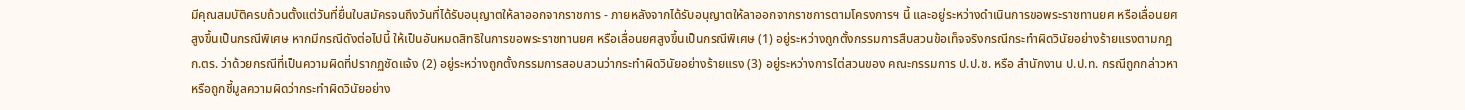มีคุณสมบัติครบถ้วนตั้งแต่วันที่ยื่นใบสมัครจนถึงวันที่ได้รับอนุญาตให้ลาออกจากราชการ - ภายหลังจากได้รับอนุญาตให้ลาออกจากราชการตามโครงการฯ นี้ และอยู่ระหว่างดำเนินการขอพระราชทานยศ หรือเลื่อนยศสูงขึ้นเป็นกรณีพิเศษ หากมีกรณีดังต่อไปนี้ ให้เป็นอันหมดสิทธิในการขอพระราชทานยศ หรือเลื่อนยศสูงขึ้นเป็นกรณีพิเศษ (1) อยู่ระหว่างถูกตั้งกรรมการสืบสวนข้อเท็จจริงกรณีกระทำผิดวินัยอย่างร้ายแรงตามกฎ ก.ตร. ว่าด้วยกรณีที่เป็นความผิดที่ปรากฏชัดแจ้ง (2) อยู่ระหว่างถูกตั้งกรรมการสอบสวนว่ากระทำผิดวินัยอย่างร้ายแรง (3) อยู่ระหว่างการไต่สวนของ คณะกรรมการ ป.ป.ช. หรือ สำนักงาน ป.ป.ท. กรณีถูกกล่าวหา หรือถูกชี้มูลความผิดว่ากระทำผิดวินัยอย่าง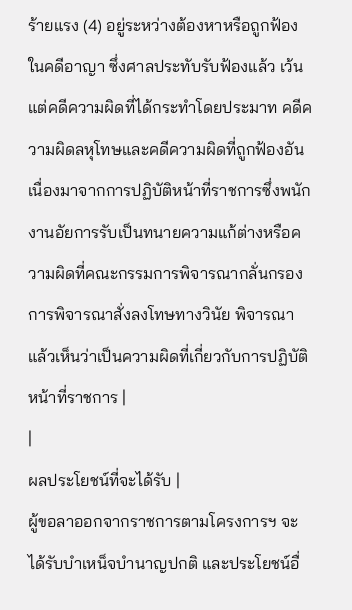ร้ายแรง (4) อยู่ระหว่างต้องหาหรือถูกฟ้องในคดีอาญา ซึ่งศาลประทับรับฟ้องแล้ว เว้นแต่คดีความผิดที่ได้กระทำโดยประมาท คดีความผิดลหุโทษและคดีความผิดที่ถูกฟ้องอันเนื่องมาจากการปฏิบัติหน้าที่ราชการซึ่งพนักงานอัยการรับเป็นทนายความแก้ต่างหรือความผิดที่คณะกรรมการพิจารณากลั่นกรองการพิจารณาสั่งลงโทษทางวินัย พิจารณาแล้วเห็นว่าเป็นความผิดที่เกี่ยวกับการปฏิบัติหน้าที่ราชการ |
|
ผลประโยชน์ที่จะได้รับ |
ผู้ขอลาออกจากราชการตามโครงการฯ จะได้รับบำเหน็จบำนาญปกติ และประโยชน์อื่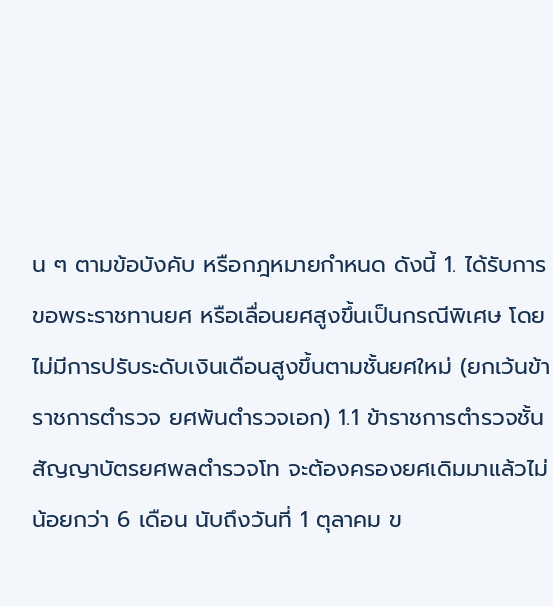น ๆ ตามข้อบังคับ หรือกฎหมายกำหนด ดังนี้ 1. ได้รับการขอพระราชทานยศ หรือเลื่อนยศสูงขึ้นเป็นกรณีพิเศษ โดยไม่มีการปรับระดับเงินเดือนสูงขึ้นตามชั้นยศใหม่ (ยกเว้นข้าราชการตำรวจ ยศพันตำรวจเอก) 1.1 ข้าราชการตำรวจชั้นสัญญาบัตรยศพลตำรวจโท จะต้องครองยศเดิมมาแล้วไม่น้อยกว่า 6 เดือน นับถึงวันที่ 1 ตุลาคม ข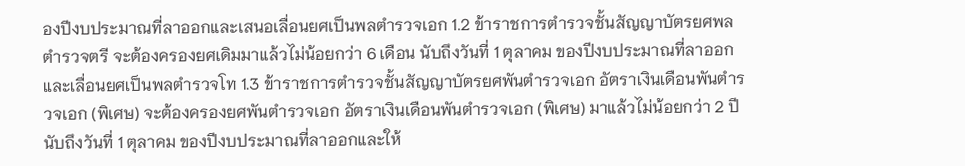องปีงบประมาณที่ลาออกและเสนอเลื่อนยศเป็นพลตำรวจเอก 1.2 ข้าราชการตำรวจชั้นสัญญาบัตรยศพลตำรวจตรี จะต้องครองยศเดิมมาแล้วไม่น้อยกว่า 6 เดือน นับถึงวันที่ 1 ตุลาคม ของปีงบประมาณที่ลาออกและเลื่อนยศเป็นพลตำรวจโท 1.3 ข้าราชการตำรวจชั้นสัญญาบัตรยศพันตำรวจเอก อัตราเงินเดือนพันตำรวจเอก (พิเศษ) จะต้องครองยศพันตำรวจเอก อัตราเงินเดือนพันตำรวจเอก (พิเศษ) มาแล้วไม่น้อยกว่า 2 ปี นับถึงวันที่ 1 ตุลาคม ของปีงบประมาณที่ลาออกและให้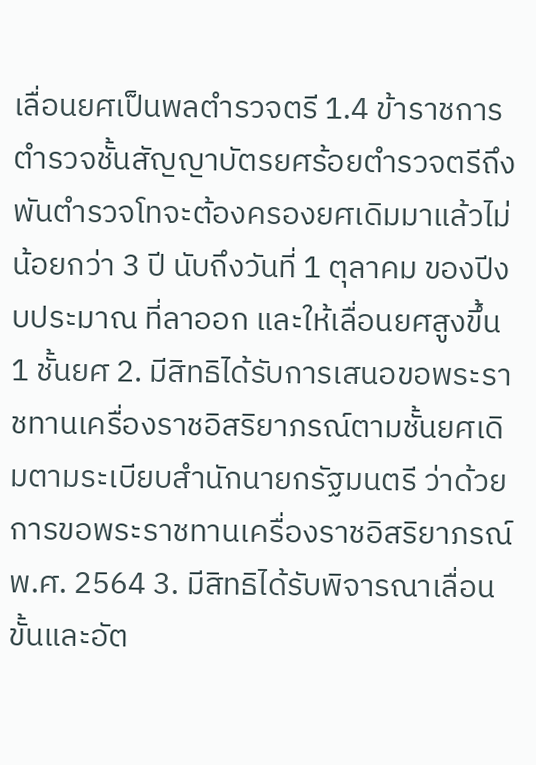เลื่อนยศเป็นพลตำรวจตรี 1.4 ข้าราชการตำรวจชั้นสัญญาบัตรยศร้อยตำรวจตรีถึงพันตำรวจโทจะต้องครองยศเดิมมาแล้วไม่น้อยกว่า 3 ปี นับถึงวันที่ 1 ตุลาคม ของปีงบประมาณ ที่ลาออก และให้เลื่อนยศสูงขึ้น 1 ชั้นยศ 2. มีสิทธิได้รับการเสนอขอพระราชทานเครื่องราชอิสริยาภรณ์ตามชั้นยศเดิมตามระเบียบสำนักนายกรัฐมนตรี ว่าด้วยการขอพระราชทานเครื่องราชอิสริยาภรณ์ พ.ศ. 2564 3. มีสิทธิได้รับพิจารณาเลื่อนขั้นและอัต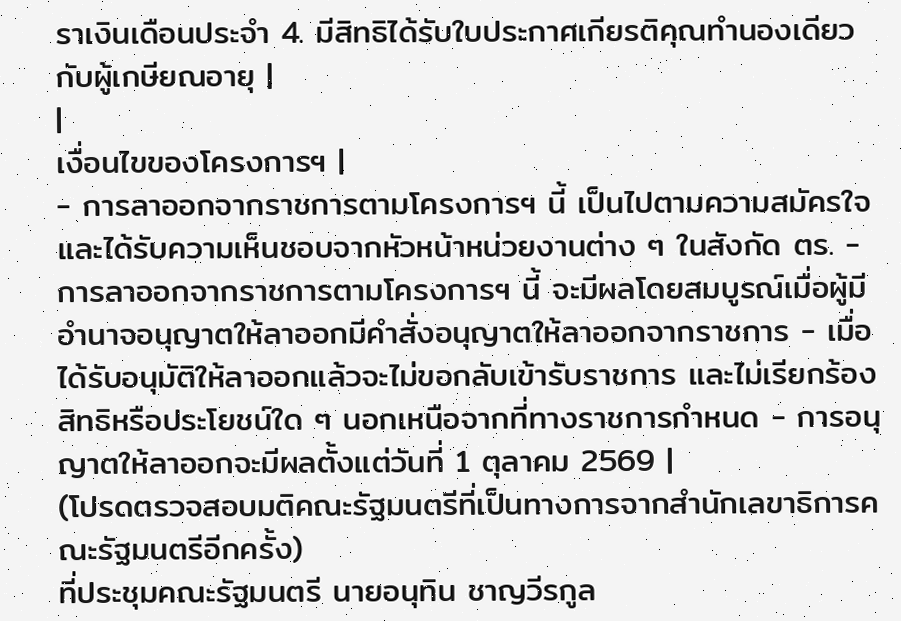ราเงินเดือนประจำ 4. มีสิทธิได้รับใบประกาศเกียรติคุณทำนองเดียวกับผู้เกษียณอายุ |
|
เงื่อนไขของโครงการฯ |
- การลาออกจากราชการตามโครงการฯ นี้ เป็นไปตามความสมัครใจ และได้รับความเห็นชอบจากหัวหน้าหน่วยงานต่าง ๆ ในสังกัด ตร. - การลาออกจากราชการตามโครงการฯ นี้ จะมีผลโดยสมบูรณ์เมื่อผู้มีอำนาจอนุญาตให้ลาออกมีคำสั่งอนุญาตให้ลาออกจากราชการ - เมื่อได้รับอนุมัติให้ลาออกแล้วจะไม่ขอกลับเข้ารับราชการ และไม่เรียกร้องสิทธิหรือประโยชน์ใด ๆ นอกเหนือจากที่ทางราชการกำหนด - การอนุญาตให้ลาออกจะมีผลตั้งแต่วันที่ 1 ตุลาคม 2569 |
(โปรดตรวจสอบมติคณะรัฐมนตรีที่เป็นทางการจากสำนักเลขาธิการคณะรัฐมนตรีอีกครั้ง)
ที่ประชุมคณะรัฐมนตรี นายอนุทิน ชาญวีรกูล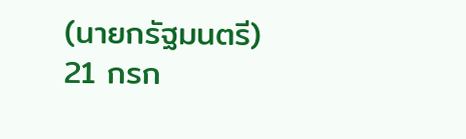(นายกรัฐมนตรี) 21 กรก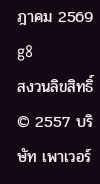ฎาคม 2569
g8
สงวนลิขสิทธิ์ © 2557 บริษัท เพาเวอร์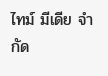ไทม์ มีเดีย จำกัด